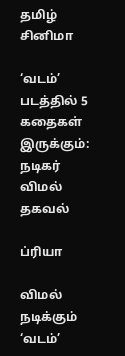தமிழ் சினிமா

‘வடம்’ படத்தில் 5 கதைகள் இருக்கும்: நடிகர் விமல் தகவல்

ப்ரியா

விமல் நடிக்கும் ‘வடம்’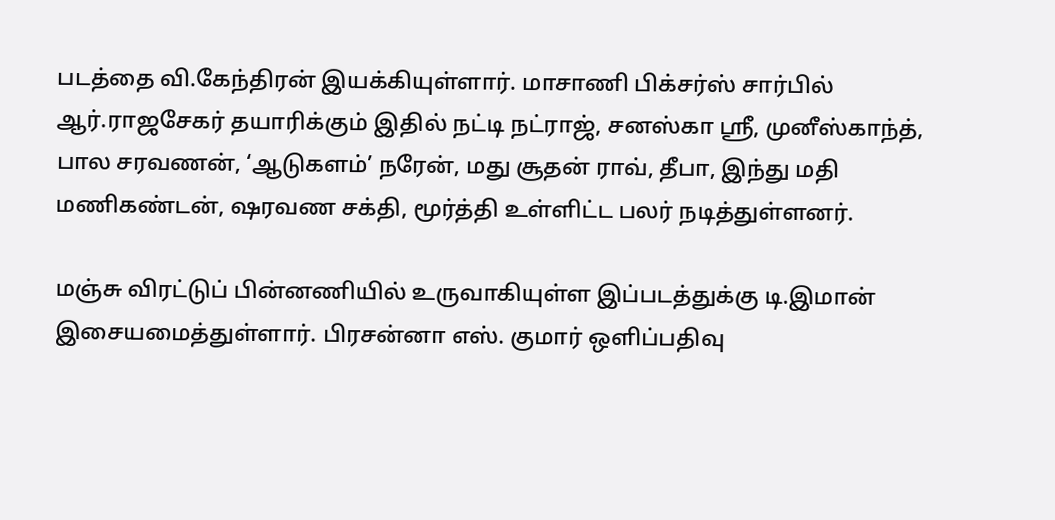படத்தை வி.கேந்திரன் இயக்கியுள்ளார். மாசாணி பிக்சர்ஸ் சார்பில் ஆர்.ராஜசேகர் தயாரிக்கும் இதில் நட்டி நட்ராஜ், சனஸ்கா ஸ்ரீ, முனீஸ்காந்த், பால சரவணன், ‘ஆடுகளம்’ நரேன், மது சூதன் ராவ், தீபா, இந்து மதி மணிகண்டன், ஷரவண சக்தி, மூர்த்தி உள்ளிட்ட பலர் நடித்துள்ளனர்.

மஞ்சு விரட்டுப் பின்னணியில் உருவாகியுள்ள இப்படத்துக்கு டி.இமான் இசையமைத்துள்ளார். பிரசன்னா எஸ். குமார் ஒளிப்பதிவு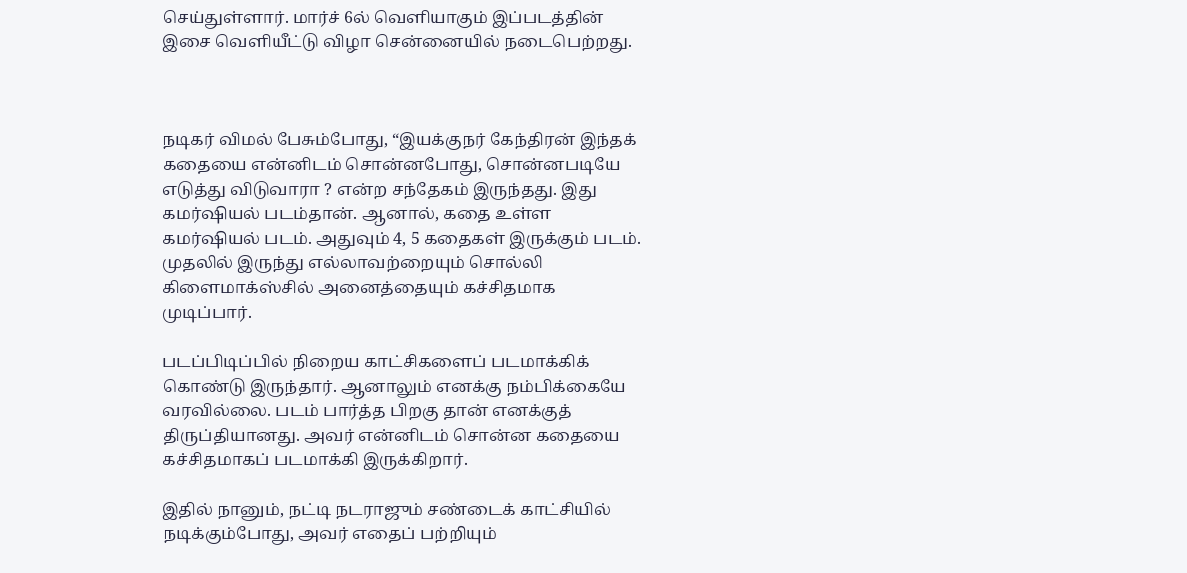செய்துள்ளார். மார்ச் 6ல் வெளியாகும் இப்படத்தின் இசை வெளியீட்டு விழா சென்னையில் நடைபெற்றது.



நடிகர் விமல் பேசும்போது, “இயக்குநர் கேந்திரன் இந்தக் கதையை என்னிடம் சொன்னபோது, சொன்னபடியே எடுத்து விடுவாரா ? என்ற சந்தேகம் இருந்தது. இது கமர்ஷியல் படம்தான். ஆனால், கதை உள்ள கமர்ஷியல் படம். அதுவும் 4, 5 கதைகள் இருக்கும் படம். முதலில் இருந்து எல்லாவற்றையும் சொல்லி கிளைமாக்ஸ்சில் அனைத்தையும் கச்சிதமாக முடிப்பார்.

படப்பிடிப்பில் நிறைய காட்சிகளைப் படமாக்கிக் கொண்டு இருந்தார். ஆனாலும் எனக்கு நம்பிக்கையே வரவில்லை. படம் பார்த்த பிறகு தான் எனக்குத் திருப்தியானது. அவர் என்னிடம் சொன்ன கதையை கச்சிதமாகப் படமாக்கி இருக்கிறார்.

இதில் நானும், நட்டி நடராஜும் சண்டைக் காட்சியில் நடிக்கும்போது, அவர் எதைப் பற்றியும்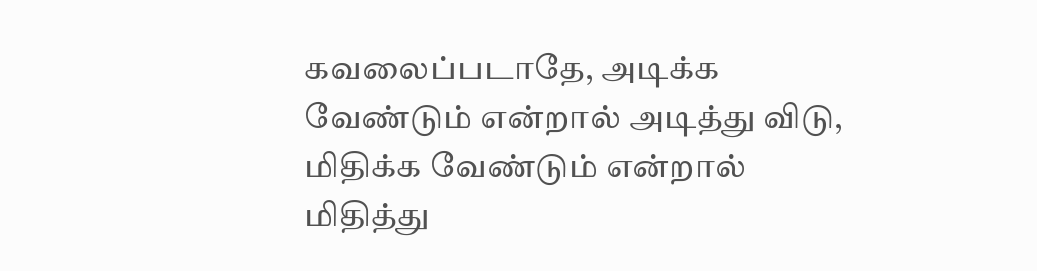கவலைப்படாதே, அடிக்க வேண்டும் என்றால் அடித்து விடு, மிதிக்க வேண்டும் என்றால் மிதித்து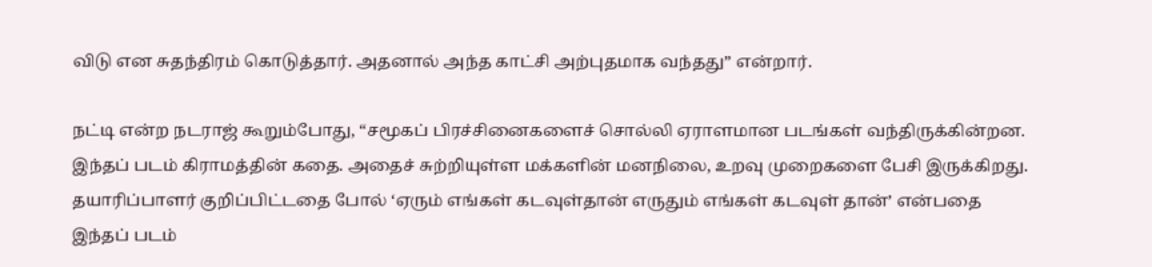விடு என சுதந்திரம் கொடுத்தார். அதனால் அந்த காட்சி அற்புதமாக வந்தது” என்றார்.

நட்டி என்ற நடராஜ் கூறும்போது, “சமூகப் பிரச்சினைகளைச் சொல்லி ஏராளமான படங்கள் வந்திருக்கின்றன. இந்தப் படம் கிராமத்தின் கதை. அதைச் சுற்றியுள்ள மக்களின் மனநிலை, உறவு முறைகளை பேசி இருக்கிறது. தயாரிப்பாளர் குறிப்பிட்டதை போல் ‘ஏரும் எங்கள் கடவுள்தான் எருதும் எங்கள் கடவுள் தான்’ என்பதை இந்தப் படம்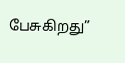பேசுகிறது”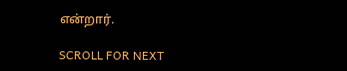என்றார்.

SCROLL FOR NEXT